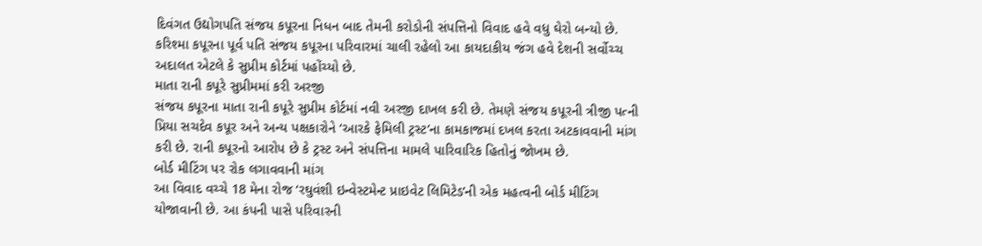દિવંગત ઉદ્યોગપતિ સંજય કપૂરના નિધન બાદ તેમની કરોડોની સંપત્તિનો વિવાદ હવે વધુ ઘેરો બન્યો છે. કરિશ્મા કપૂરના પૂર્વ પતિ સંજય કપૂરના પરિવારમાં ચાલી રહેલો આ કાયદાકીય જંગ હવે દેશની સર્વોચ્ચ અદાલત એટલે કે સુપ્રીમ કોર્ટમાં પહોંચ્યો છે.
માતા રાની કપૂરે સુપ્રીમમાં કરી અરજી
સંજય કપૂરના માતા રાની કપૂરે સુપ્રીમ કોર્ટમાં નવી અરજી દાખલ કરી છે. તેમણે સંજય કપૂરની ત્રીજી પત્ની પ્રિયા સચદેવ કપૂર અને અન્ય પક્ષકારોને ‘આરકે ફેમિલી ટ્રસ્ટ’ના કામકાજમાં દખલ કરતા અટકાવવાની માંગ કરી છે. રાની કપૂરનો આરોપ છે કે ટ્રસ્ટ અને સંપત્તિના મામલે પારિવારિક હિતોનું જોખમ છે.
બોર્ડ મીટિંગ પર રોક લગાવવાની માંગ
આ વિવાદ વચ્ચે 18 મેના રોજ ‘રઘુવંશી ઇન્વેસ્ટમેન્ટ પ્રાઇવેટ લિમિટેડ’ની એક મહત્વની બોર્ડ મીટિંગ યોજાવાની છે. આ કંપની પાસે પરિવારની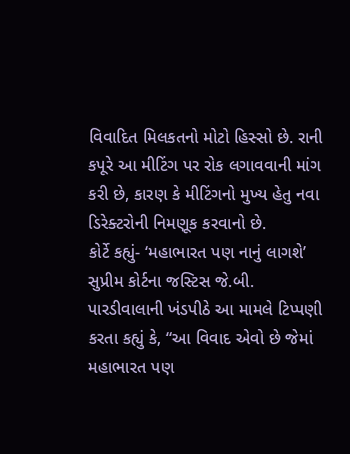વિવાદિત મિલકતનો મોટો હિસ્સો છે. રાની કપૂરે આ મીટિંગ પર રોક લગાવવાની માંગ કરી છે, કારણ કે મીટિંગનો મુખ્ય હેતુ નવા ડિરેક્ટરોની નિમણૂક કરવાનો છે.
કોર્ટે કહ્યું- ‘મહાભારત પણ નાનું લાગશે’
સુપ્રીમ કોર્ટના જસ્ટિસ જે.બી. પારડીવાલાની ખંડપીઠે આ મામલે ટિપ્પણી કરતા કહ્યું કે, “આ વિવાદ એવો છે જેમાં મહાભારત પણ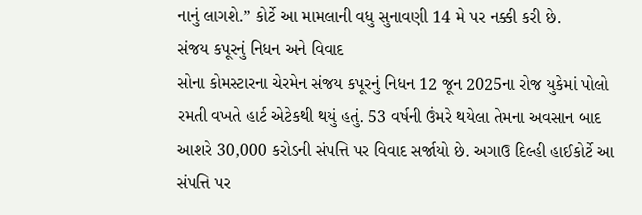નાનું લાગશે.” કોર્ટે આ મામલાની વધુ સુનાવણી 14 મે પર નક્કી કરી છે.
સંજય કપૂરનું નિધન અને વિવાદ
સોના કોમસ્ટારના ચેરમેન સંજય કપૂરનું નિધન 12 જૂન 2025ના રોજ યુકેમાં પોલો રમતી વખતે હાર્ટ એટેકથી થયું હતું. 53 વર્ષની ઉંમરે થયેલા તેમના અવસાન બાદ આશરે 30,000 કરોડની સંપત્તિ પર વિવાદ સર્જાયો છે. અગાઉ દિલ્હી હાઈકોર્ટે આ સંપત્તિ પર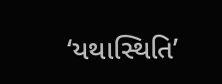‘યથાસ્થિતિ’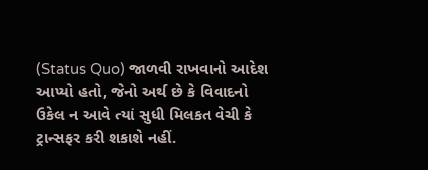(Status Quo) જાળવી રાખવાનો આદેશ આપ્યો હતો, જેનો અર્થ છે કે વિવાદનો ઉકેલ ન આવે ત્યાં સુધી મિલકત વેચી કે ટ્રાન્સફર કરી શકાશે નહીં.